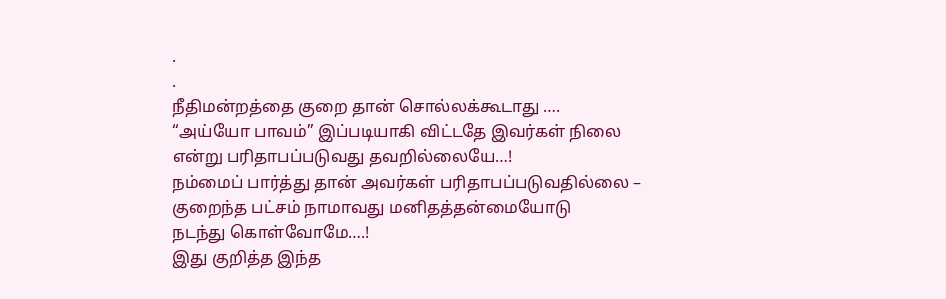.
.
நீதிமன்றத்தை குறை தான் சொல்லக்கூடாது ….
“அய்யோ பாவம்” இப்படியாகி விட்டதே இவர்கள் நிலை
என்று பரிதாபப்படுவது தவறில்லையே…!
நம்மைப் பார்த்து தான் அவர்கள் பரிதாபப்படுவதில்லை –
குறைந்த பட்சம் நாமாவது மனிதத்தன்மையோடு
நடந்து கொள்வோமே….!
இது குறித்த இந்த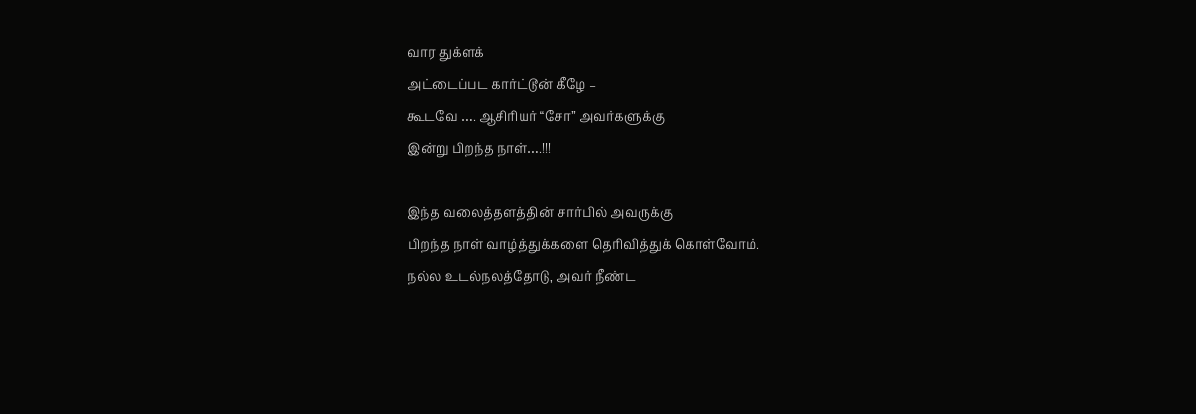வார துக்ளக்
அட்டைப்பட கார்ட்டூன் கீழே –
கூடவே …. ஆசிரியர் “சோ” அவர்களுக்கு
இன்று பிறந்த நாள்….!!!

இந்த வலைத்தளத்தின் சார்பில் அவருக்கு
பிறந்த நாள் வாழ்த்துக்களை தெரிவித்துக் கொள்வோம்.
நல்ல உடல்நலத்தோடு, அவர் நீண்ட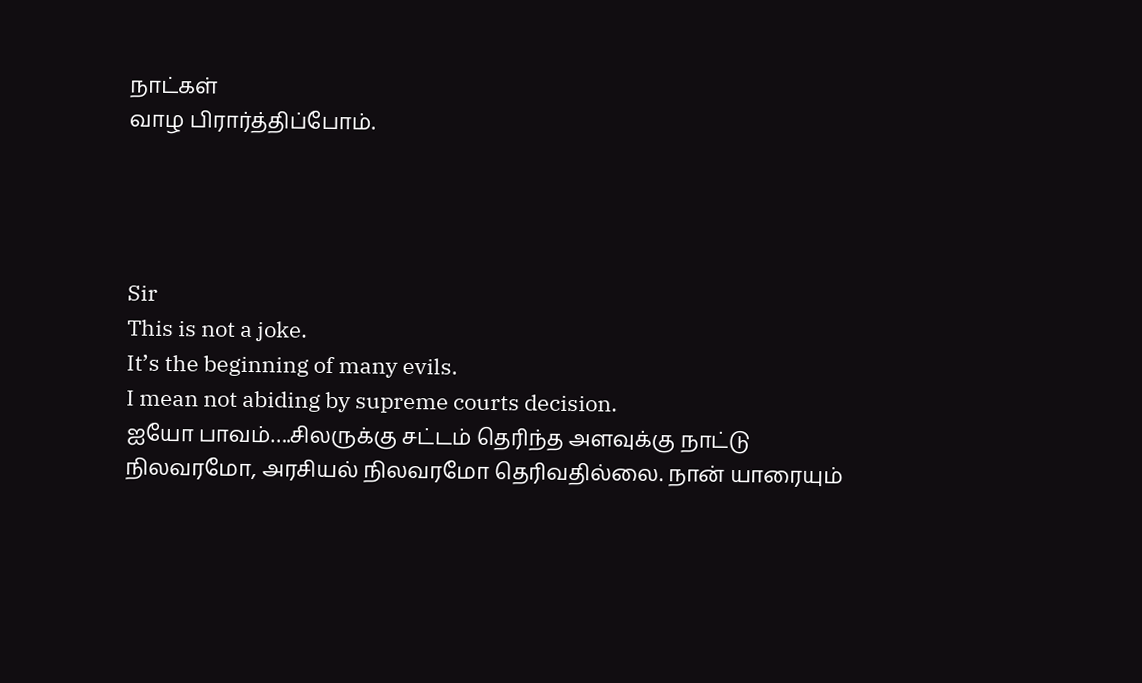நாட்கள்
வாழ பிரார்த்திப்போம்.




Sir
This is not a joke.
It’s the beginning of many evils.
I mean not abiding by supreme courts decision.
ஐயோ பாவம்….சிலருக்கு சட்டம் தெரிந்த அளவுக்கு நாட்டு நிலவரமோ, அரசியல் நிலவரமோ தெரிவதில்லை. நான் யாரையும்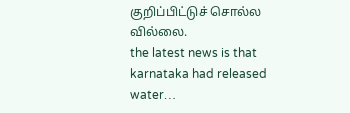குறிப்பிட்டுச் சொல்ல வில்லை.
the latest news is that karnataka had released water…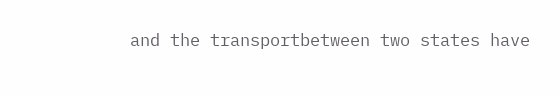and the transportbetween two states have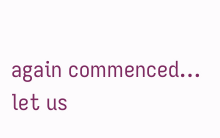again commenced…
let us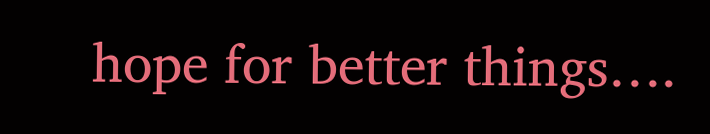hope for better things….